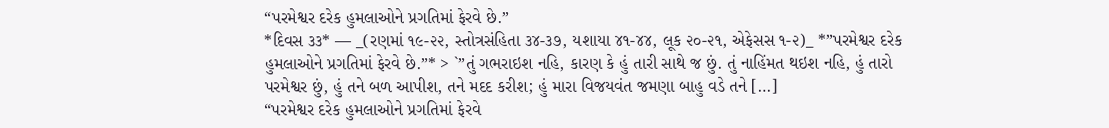“પરમેશ્વર દરેક હુમલાઓને પ્રગતિમાં ફેરવે છે.”
*દિવસ ૩૩* — _(રણમાં ૧૯-૨૨, સ્તોત્રસંહિતા ૩૪-૩૭, યશાયા ૪૧-૪૪, લૂક ૨૦-૨૧, એફેસસ ૧-૨)_ *”પરમેશ્વર દરેક હુમલાઓને પ્રગતિમાં ફેરવે છે.”* > `”તું ગભરાઇશ નહિ, કારણ કે હું તારી સાથે જ છું. તું નાહિંમત થઇશ નહિ, હું તારો પરમેશ્વર છું, હું તને બળ આપીશ, તને મદદ કરીશ; હું મારા વિજયવંત જમણા બાહુ વડે તને […]
“પરમેશ્વર દરેક હુમલાઓને પ્રગતિમાં ફેરવે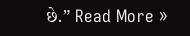છે.” Read More »